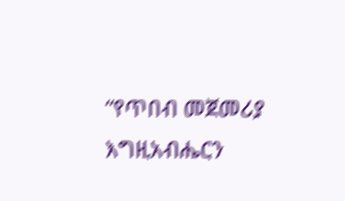“የጥበብ መጀመሪያ እግዚአብሔርን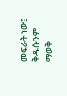መፍራት ነው፤ ቅዱሱንም ማወቅ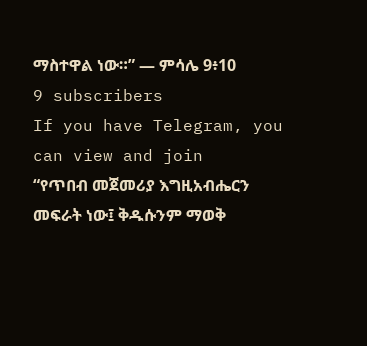ማስተዋል ነው።” — ምሳሌ 9፥10
9 subscribers
If you have Telegram, you can view and join
“የጥበብ መጀመሪያ እግዚአብሔርን መፍራት ነው፤ ቅዱሱንም ማወቅ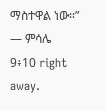ማስተዋል ነው።” — ምሳሌ 9፥10 right away.